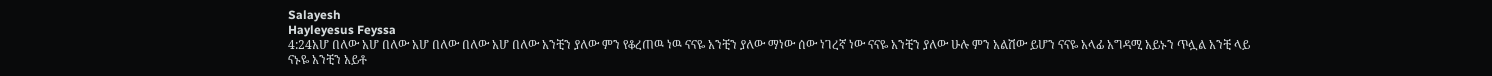Salayesh
Hayleyesus Feyssa
4:24አሆ በለው አሆ በለው አሆ በለው በለው አሆ በለው አንቺን ያለው ምን የቆረጠዉ ነዉ ናናዬ አንቺን ያለው ማነው ሰው ነገረኛ ነው ናናዬ አንቺን ያለው ሁሉ ምን አልሽው ይሆን ናናዬ አላፊ አግዳሚ አይኑን ጥሏል አንቺ ላይ ናኑዬ አንቺን አይቶ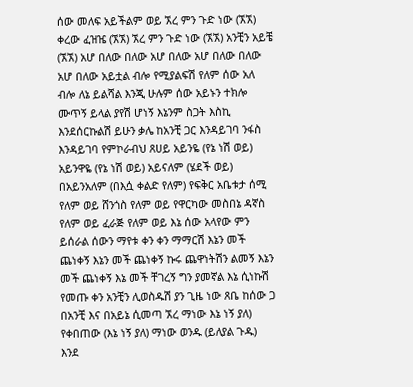ሰው መለፍ አይችልም ወይ ኧረ ምን ጉድ ነው (ኧኧ) ቀረው ፈዝዤ (ኧኧ) ኧረ ምን ጉድ ነው (ኧኧ) አንቺን አይቼ (ኧኧ) አሆ በለው በለው አሆ በለው አሆ በለው በለው አሆ በለው አይቷል ብሎ የሚያልፍሽ የለም ሰው አለ ብሎ ለኔ ይልሻል እንጂ ሁሉም ሰው አይኑን ተክሎ ሙጥኝ ይላል ያየሽ ሆነኝ እኔንም ስጋት እስኪ እንደሰርኩልሽ ይሁን ቃሌ ከአንቺ ጋር እንዳይገባ ንፋስ እንዳይገባ የምኮራብህ ጸሀይ አይንዬ (የኔ ነሽ ወይ) አይንዋዬ (የኔ ነሽ ወይ) አይናለም (ሄደች ወይ) በአይንአለም (በእሷ ቀልድ የለም) የፍቅር አቤቱታ ሰሚ የለም ወይ ሸንጎስ የለም ወይ የዋርካው መስበኔ ዳኛስ የለም ወይ ፈራጅ የለም ወይ እኔ ሰው አላየው ምን ይሰራል ሰውን ማየቱ ቀን ቀን ማማርሽ እኔን መች ጨነቀኝ እኔን መች ጨነቀኝ ኩሩ ጨዋነትሽን ልመኝ እኔን መች ጨነቀኝ እኔ መች ቸገረኝ ግን ያመኛል እኔ ሲነኩሽ የመጡ ቀን አንቺን ሊወስዱሽ ያን ጊዜ ነው ጸቤ ከሰው ጋ በአንቺ እና በአይኔ ሲመጣ ኧረ ማነው እኔ ነኝ ያለ) የቀበጠው (እኔ ነኝ ያለ) ማነው ወንዱ (ይለያል ጉዱ) እንደ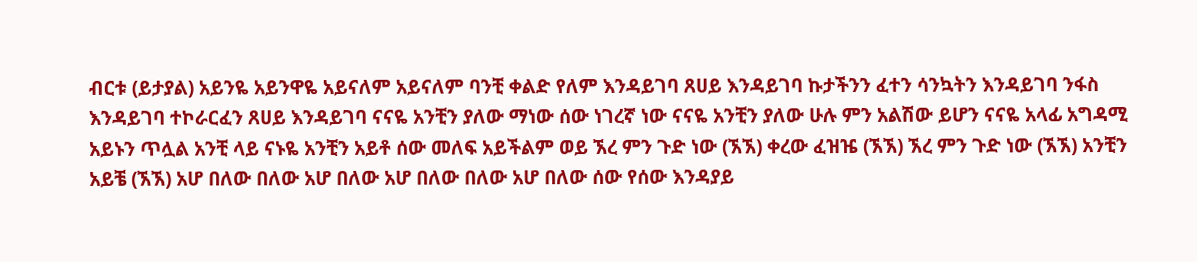ብርቱ (ይታያል) አይንዬ አይንዋዬ አይናለም አይናለም ባንቺ ቀልድ የለም እንዳይገባ ጸሀይ እንዳይገባ ኩታችንን ፈተን ሳንኳትን እንዳይገባ ንፋስ እንዳይገባ ተኮራርፈን ጸሀይ እንዳይገባ ናናዬ አንቺን ያለው ማነው ሰው ነገረኛ ነው ናናዬ አንቺን ያለው ሁሉ ምን አልሽው ይሆን ናናዬ አላፊ አግዳሚ አይኑን ጥሏል አንቺ ላይ ናኑዬ አንቺን አይቶ ሰው መለፍ አይችልም ወይ ኧረ ምን ጉድ ነው (ኧኧ) ቀረው ፈዝዤ (ኧኧ) ኧረ ምን ጉድ ነው (ኧኧ) አንቺን አይቼ (ኧኧ) አሆ በለው በለው አሆ በለው አሆ በለው በለው አሆ በለው ሰው የሰው እንዳያይ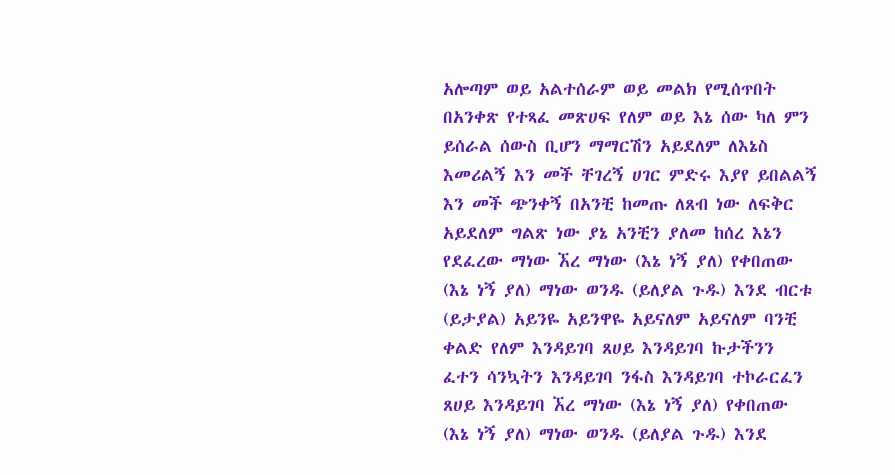አሎጣም ወይ አልተሰራም ወይ መልክ የሚሰጥበት በአንቀጽ የተጻፈ መጽሀፍ የለም ወይ እኔ ሰው ካለ ምን ይሰራል ሰውስ ቢሆን ማማርሽን አይደለም ለእኔስ እመሪልኝ እን መች ቸገረኝ ሀገር ምድሩ እያየ ይበልልኝ እን መች ጭንቀኝ በአንቺ ከመጡ ለጸብ ነው ለፍቅር አይደለም ግልጽ ነው ያኔ አንቺን ያለመ ከሰረ እኔን የደፈረው ማነው ኧረ ማነው (እኔ ነኝ ያለ) የቀበጠው (እኔ ነኝ ያለ) ማነው ወንዱ (ይለያል ጉዱ) እንደ ብርቱ (ይታያል) አይንዬ አይንዋዬ አይናለም አይናለም ባንቺ ቀልድ የለም እንዳይገባ ጸሀይ እንዳይገባ ኩታችንን ፈተን ሳንኳትን እንዳይገባ ንፋስ እንዳይገባ ተኮራርፈን ጸሀይ እንዳይገባ ኧረ ማነው (እኔ ነኝ ያለ) የቀበጠው (እኔ ነኝ ያለ) ማነው ወንዱ (ይለያል ጉዱ) እንደ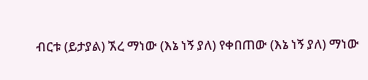ብርቱ (ይታያል) ኧረ ማነው (እኔ ነኝ ያለ) የቀበጠው (እኔ ነኝ ያለ) ማነው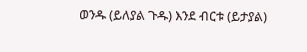ወንዱ (ይለያል ጉዱ) እንደ ብርቱ (ይታያል)